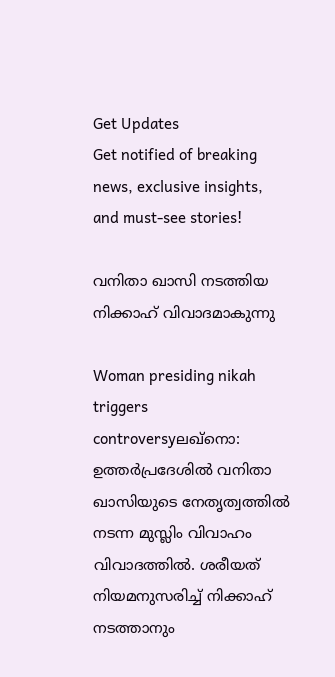Get Updates
Get notified of breaking news, exclusive insights, and must-see stories!

വനിതാ ഖാസി നടത്തിയ നിക്കാഹ് വിവാദമാകുന്നു

Woman presiding nikah triggers controversyലഖ്‌നൊ: ഉത്തര്‍പ്രദേശില്‍ വനിതാ ഖാസിയുടെ നേതൃത്വത്തില്‍ നടന്ന മുസ്ലിം വിവാഹം വിവാദത്തില്‍. ശരീയത്‌ നിയമനുസരിച്ച്‌ നിക്കാഹ്‌ നടത്താനും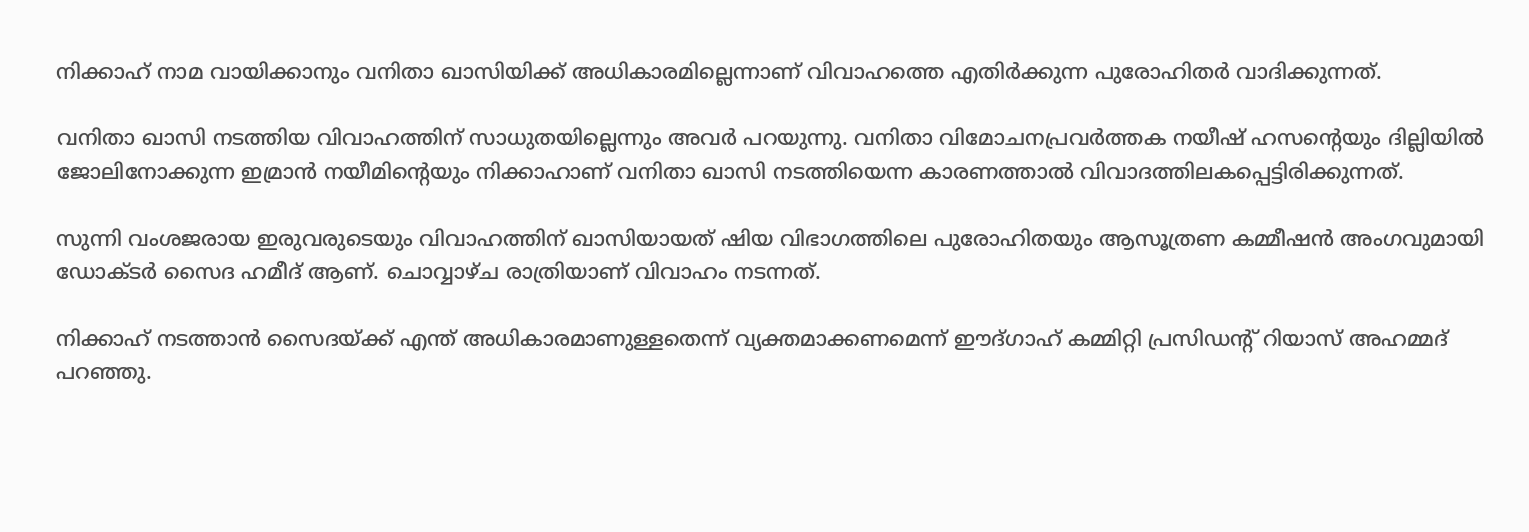നിക്കാഹ്‌ നാമ വായിക്കാനും വനിതാ ഖാസിയിക്ക്‌ അധികാരമില്ലെന്നാണ്‌ വിവാഹത്തെ എതിര്‍ക്കുന്ന പുരോഹിതര്‍ വാദിക്കുന്നത്‌.

വനിതാ ഖാസി നടത്തിയ വിവാഹത്തിന്‌ സാധുതയില്ലെന്നും അവര്‍ പറയുന്നു. വനിതാ വിമോചനപ്രവര്‍ത്തക നയീഷ്‌ ഹസന്റെയും ദില്ലിയില്‍ ജോലിനോക്കുന്ന ഇമ്രാന്‍ നയീമിന്റെയും നിക്കാഹാണ്‌ വനിതാ ഖാസി നടത്തിയെന്ന കാരണത്താല്‍ വിവാദത്തിലകപ്പെട്ടിരിക്കുന്നത്‌.

സുന്നി വംശജരായ ഇരുവരുടെയും വിവാഹത്തിന്‌ ഖാസിയായത്‌ ഷിയ വിഭാഗത്തിലെ പുരോഹിതയും ആസൂത്രണ കമ്മീഷന്‍ അംഗവുമായി ഡോക്ടര്‍ സൈദ ഹമീദ്‌ ആണ്‌. ചൊവ്വാഴ്‌ച രാത്രിയാണ്‌ വിവാഹം നടന്നത്‌.

നിക്കാഹ്‌ നടത്താന്‍ സൈദയ്‌ക്ക്‌ എന്ത്‌ അധികാരമാണുള്ളതെന്ന്‌ വ്യക്തമാക്കണമെന്ന്‌ ഈദ്‌ഗാഹ്‌ കമ്മിറ്റി പ്രസിഡന്റ്‌ റിയാസ്‌ അഹമ്മദ്‌ പറഞ്ഞു.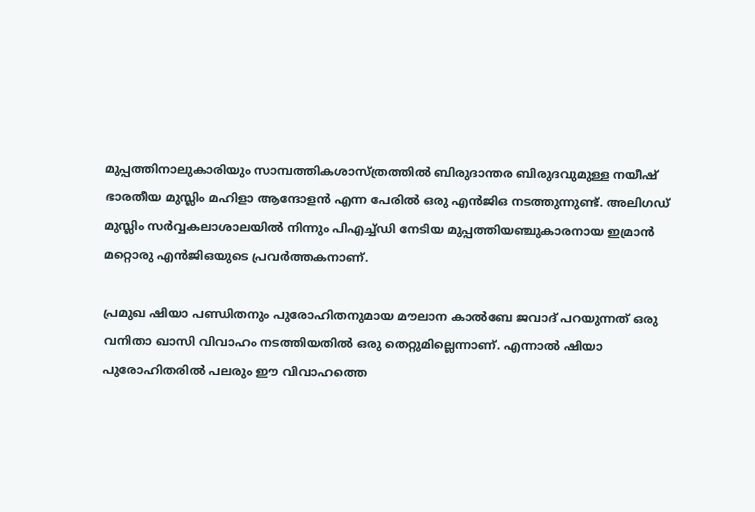മുപ്പത്തിനാലുകാരിയും സാമ്പത്തികശാസ്‌ത്രത്തില്‍ ബിരുദാന്തര ബിരുദവുമുള്ള നയീഷ്‌ ഭാരതീയ മുസ്ലിം മഹിളാ ആന്ദോളന്‍ എന്ന പേരില്‍ ഒരു എന്‍ജിഒ നടത്തുന്നുണ്ട്‌. അലിഗഡ്‌ മുസ്ലിം സര്‍വ്വകലാശാലയില്‍ നിന്നും പിഎച്ച്‌ഡി നേടിയ മുപ്പത്തിയഞ്ചുകാരനായ ഇമ്രാന്‍ മറ്റൊരു എന്‍ജിഒയുടെ പ്രവര്‍ത്തകനാണ്‌.

പ്രമുഖ ഷിയാ പണ്ഡിതനും പുരോഹിതനുമായ മൗലാന കാല്‍ബേ ജവാദ്‌ പറയുന്നത്‌ ഒരു വനിതാ ഖാസി വിവാഹം നടത്തിയതില്‍ ഒരു തെറ്റുമില്ലെന്നാണ്‌. എന്നാല്‍ ഷിയാ പുരോഹിതരില്‍ പലരും ഈ വിവാഹത്തെ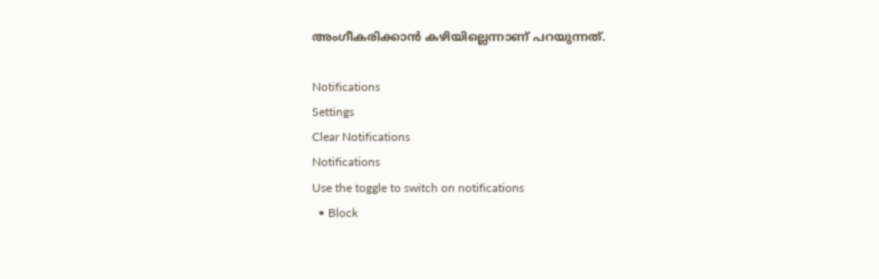അംഗീകരിക്കാന്‍ കഴിയില്ലെന്നാണ്‌ പറയുന്നത്‌.

Notifications
Settings
Clear Notifications
Notifications
Use the toggle to switch on notifications
  • Block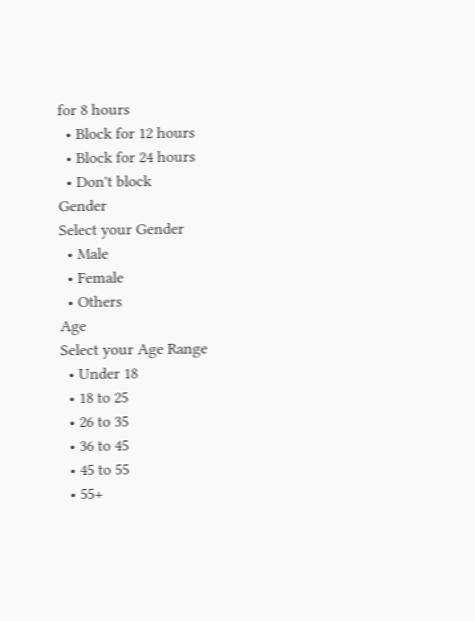for 8 hours
  • Block for 12 hours
  • Block for 24 hours
  • Don't block
Gender
Select your Gender
  • Male
  • Female
  • Others
Age
Select your Age Range
  • Under 18
  • 18 to 25
  • 26 to 35
  • 36 to 45
  • 45 to 55
  • 55+